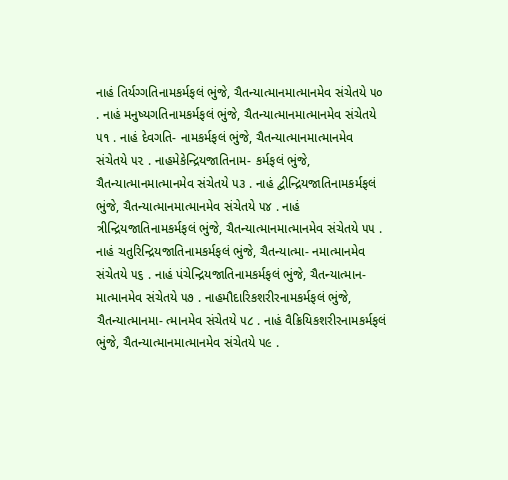નાહં તિર્યગ્ગતિનામકર્મફલં ભુંજે, ચૈતન્યાત્માનમાત્માનમેવ સંચેતયે ૫૦ . નાહં મનુષ્યગતિનામકર્મફલં ભુંજે, ચૈતન્યાત્માનમાત્માનમેવ સંચેતયે ૫૧ . નાહં દેવગતિ- નામકર્મફલં ભુંજે, ચૈતન્યાત્માનમાત્માનમેવ સંચેતયે ૫૨ . નાહમેકેન્દ્રિયજાતિનામ- કર્મફલં ભુંજે, ચૈતન્યાત્માનમાત્માનમેવ સંચેતયે ૫૩ . નાહં દ્વીન્દ્રિયજાતિનામકર્મફલં ભુંજે, ચૈતન્યાત્માનમાત્માનમેવ સંચેતયે ૫૪ . નાહં ત્રીન્દ્રિયજાતિનામકર્મફલં ભુંજે, ચૈતન્યાત્માનમાત્માનમેવ સંચેતયે ૫૫ . નાહં ચતુરિન્દ્રિયજાતિનામકર્મફલં ભુંજે, ચૈતન્યાત્મા- નમાત્માનમેવ સંચેતયે ૫૬ . નાહં પંચેન્દ્રિયજાતિનામકર્મફલં ભુંજે, ચૈતન્યાત્માન- માત્માનમેવ સંચેતયે ૫૭ . નાહમૌદારિકશરીરનામકર્મફલં ભુંજે, ચૈતન્યાત્માનમા- ત્માનમેવ સંચેતયે ૫૮ . નાહં વૈક્રિયિકશરીરનામકર્મફલં ભુંજે, ચૈતન્યાત્માનમાત્માનમેવ સંચેતયે ૫૯ .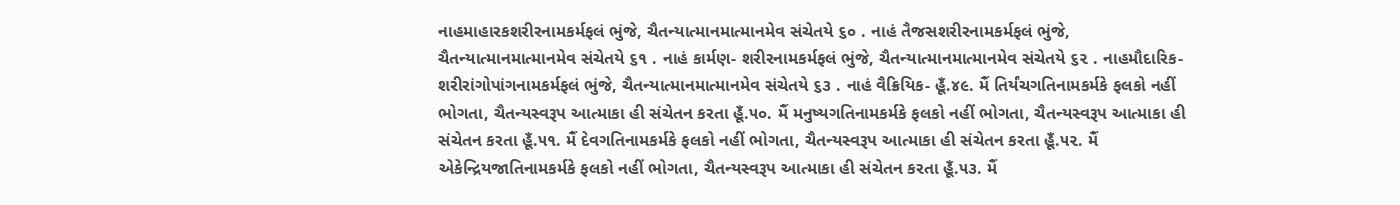નાહમાહારકશરીરનામકર્મફલં ભુંજે, ચૈતન્યાત્માનમાત્માનમેવ સંચેતયે ૬૦ . નાહં તૈજસશરીરનામકર્મફલં ભુંજે, ચૈતન્યાત્માનમાત્માનમેવ સંચેતયે ૬૧ . નાહં કાર્મણ- શરીરનામકર્મફલં ભુંજે, ચૈતન્યાત્માનમાત્માનમેવ સંચેતયે ૬૨ . નાહમૌદારિક- શરીરાંગોપાંગનામકર્મફલં ભુંજે, ચૈતન્યાત્માનમાત્માનમેવ સંચેતયે ૬૩ . નાહં વૈક્રિયિક- હૂઁ.૪૯. મૈં તિર્યંચગતિનામકર્મકે ફલકો નહીં ભોગતા, ચૈતન્યસ્વરૂપ આત્માકા હી સંચેતન કરતા હૂઁ.૫૦. મૈં મનુષ્યગતિનામકર્મકે ફલકો નહીં ભોગતા, ચૈતન્યસ્વરૂપ આત્માકા હી સંચેતન કરતા હૂઁ.૫૧. મૈં દેવગતિનામકર્મકે ફલકો નહીં ભોગતા, ચૈતન્યસ્વરૂપ આત્માકા હી સંચેતન કરતા હૂઁ.૫૨. મૈં એકેન્દ્રિયજાતિનામકર્મકે ફલકો નહીં ભોગતા, ચૈતન્યસ્વરૂપ આત્માકા હી સંચેતન કરતા હૂઁ.૫૩. મૈં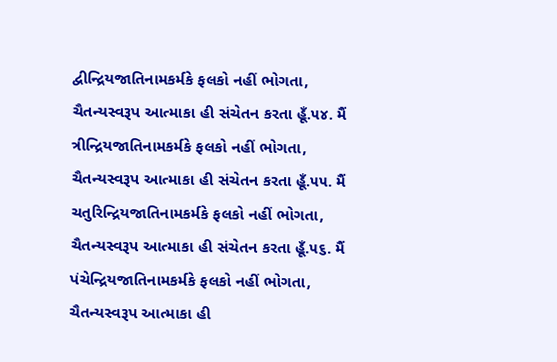દ્વીન્દ્રિયજાતિનામકર્મકે ફલકો નહીં ભોગતા, ચૈતન્યસ્વરૂપ આત્માકા હી સંચેતન કરતા હૂઁ.૫૪. મૈં ત્રીન્દ્રિયજાતિનામકર્મકે ફલકો નહીં ભોગતા, ચૈતન્યસ્વરૂપ આત્માકા હી સંચેતન કરતા હૂઁ.૫૫. મૈં ચતુરિન્દ્રિયજાતિનામકર્મકે ફલકો નહીં ભોગતા, ચૈતન્યસ્વરૂપ આત્માકા હી સંચેતન કરતા હૂઁ.૫૬. મૈં પંચેન્દ્રિયજાતિનામકર્મકે ફલકો નહીં ભોગતા, ચૈતન્યસ્વરૂપ આત્માકા હી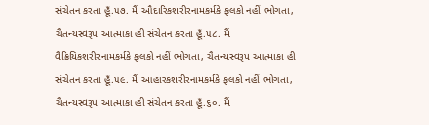સંચેતન કરતા હૂઁ.૫૭. મૈં ઔદારિકશરીરનામકર્મકે ફલકો નહીં ભોગતા, ચૈતન્યસ્વરૂપ આત્માકા હી સંચેતન કરતા હૂઁ.૫૮. મૈં વૈક્રિયિકશરીરનામકર્મકે ફલકો નહીં ભોગતા, ચૈતન્યસ્વરૂપ આત્માકા હી સંચેતન કરતા હૂઁ.૫૯. મૈં આહારકશરીરનામકર્મકે ફલકો નહીં ભોગતા, ચૈતન્યસ્વરૂપ આત્માકા હી સંચેતન કરતા હૂઁ.૬૦. મૈં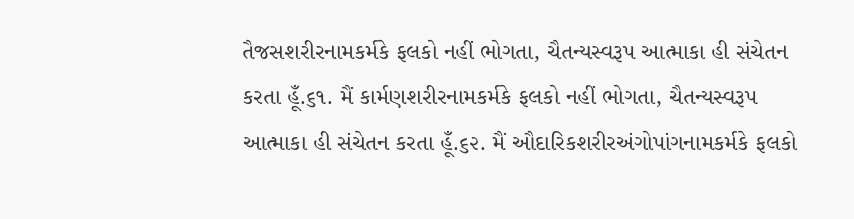તૈજસશરીરનામકર્મકે ફલકો નહીં ભોગતા, ચૈતન્યસ્વરૂપ આત્માકા હી સંચેતન કરતા હૂઁ.૬૧. મૈં કાર્મણશરીરનામકર્મકે ફલકો નહીં ભોગતા, ચૈતન્યસ્વરૂપ આત્માકા હી સંચેતન કરતા હૂઁ.૬૨. મૈં ઔદારિકશરીરઅંગોપાંગનામકર્મકે ફલકો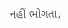નહીં ભોગતા,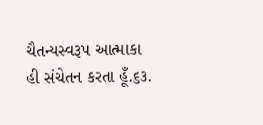ચૈતન્યસ્વરૂપ આત્માકા હી સંચેતન કરતા હૂઁ.૬૩.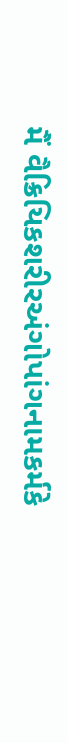મૈં વૈક્રિયિકશરીરઅંગોપાંગનામકર્મકે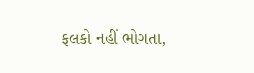ફલકો નહીં ભોગતા,